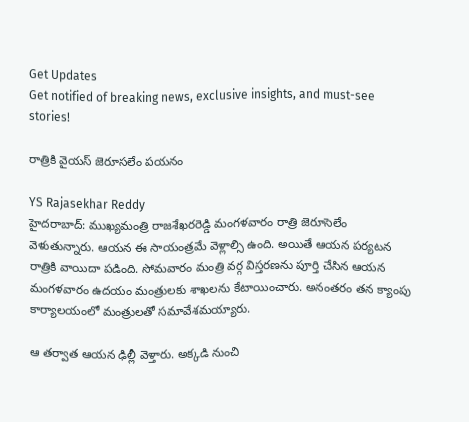Get Updates
Get notified of breaking news, exclusive insights, and must-see stories!

రాత్రికి వైయస్ జెరూసలేం పయనం

YS Rajasekhar Reddy
హైదరాబాద్‌: ముఖ్యమంత్రి రాజశేఖరరెడ్డి మంగళవారం రాత్రి జెరూసెలేం వెళుతున్నారు. ఆయన ఈ సాయంత్రమే వెళ్లాల్సి ఉంది. అయితే ఆయన పర్యటన రాత్రికి వాయిదా పడింది. సోమవారం మంత్రి వర్గ విస్తరణను పూర్తి చేసిన ఆయన మంగళవారం ఉదయం మంత్రులకు శాఖలను కేటాయించారు. అనంతరం తన క్యాంపు కార్యాలయంలో మంత్రులతో సమావేశమయ్యారు.

ఆ తర్వాత ఆయన ఢిల్లీ వెళ్తారు. అక్కడి నుంచి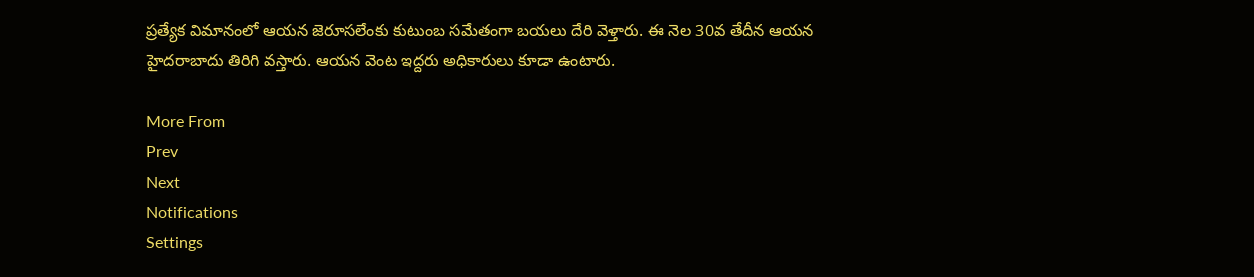ప్రత్యేక విమానంలో ఆయన జెరూసలేంకు కుటుంబ సమేతంగా బయలు దేరి వెళ్తారు. ఈ నెల 30వ తేదీన ఆయన హైదరాబాదు తిరిగి వస్తారు. ఆయన వెంట ఇద్దరు అధికారులు కూడా ఉంటారు.

More From
Prev
Next
Notifications
Settings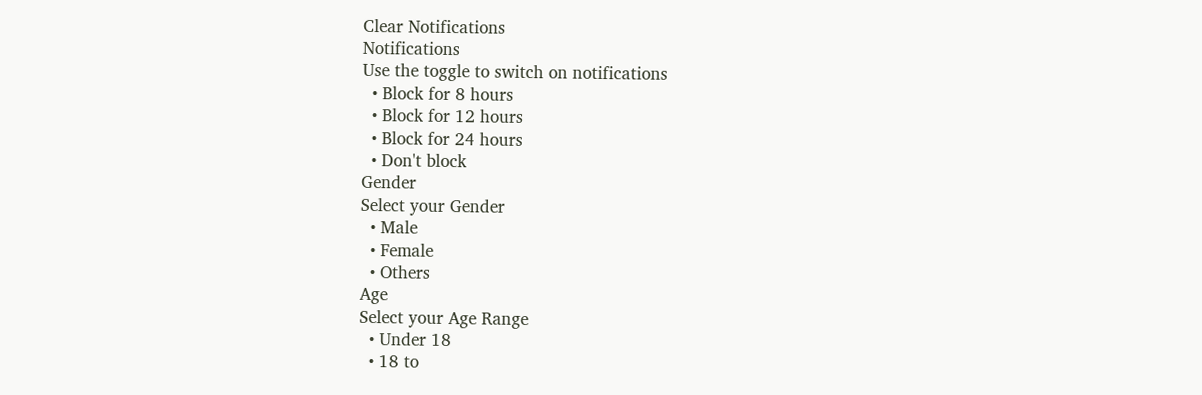Clear Notifications
Notifications
Use the toggle to switch on notifications
  • Block for 8 hours
  • Block for 12 hours
  • Block for 24 hours
  • Don't block
Gender
Select your Gender
  • Male
  • Female
  • Others
Age
Select your Age Range
  • Under 18
  • 18 to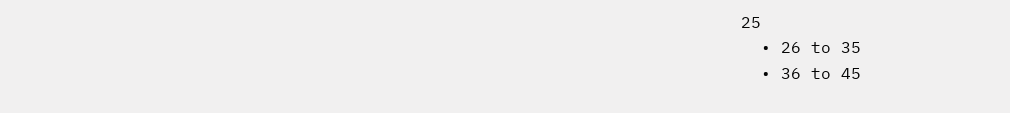25
  • 26 to 35
  • 36 to 45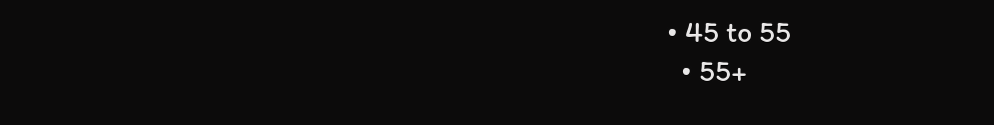• 45 to 55
  • 55+